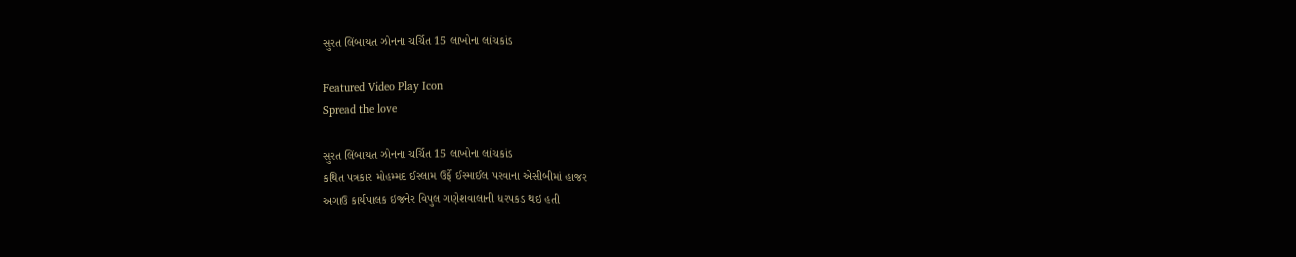સુરત લિંબાયત ઝોનના ચર્ચિત 15 લાખોના લાંચકાંડ

Featured Video Play Icon
Spread the love

સુરત લિંબાયત ઝોનના ચર્ચિત 15 લાખોના લાંચકાંડ
કથિત પત્રકાર મોહમ્મદ ઈસ્લામ ઉર્ફે ઈસ્માઈલ પરવાના એસીબીમાં હાજર
અગાઉ કાર્યપાલક ઇજનેર વિપુલ ગણેશવાલાની ધરપકડ થઇ હતી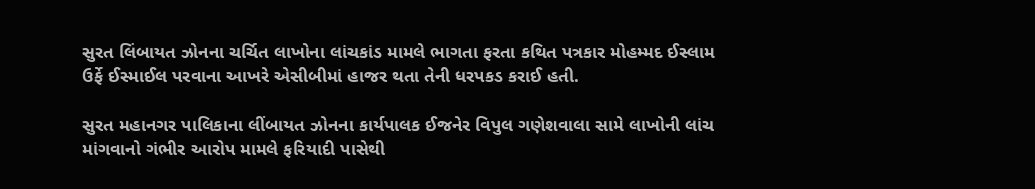સુરત લિંબાયત ઝોનના ચર્ચિત લાખોના લાંચકાંડ મામલે ભાગતા ફરતા કથિત પત્રકાર મોહમ્મદ ઈસ્લામ ઉર્ફે ઈસ્માઈલ પરવાના આખરે એસીબીમાં હાજર થતા તેની ધરપકડ કરાઈ હતી.

સુરત મહાનગર પાલિકાના લીંબાયત ઝોનના કાર્યપાલક ઈજનેર વિપુલ ગણેશવાલા સામે લાખોની લાંચ માંગવાનો ગંભીર આરોપ મામલે ફરિયાદી પાસેથી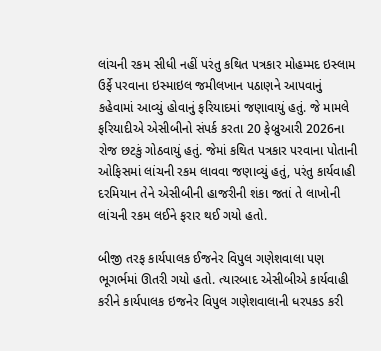લાંચની રકમ સીધી નહીં પરંતુ કથિત પત્રકાર મોહમ્મદ ઇસ્લામ ઉર્ફે પરવાના ઇસ્માઇલ જમીલખાન પઠાણને આપવાનું કહેવામાં આવ્યું હોવાનું ફરિયાદમાં જણાવાયું હતું. જે મામલે ફરિયાદીએ એસીબીનો સંપર્ક કરતા 20 ફેબ્રુઆરી 2026ના રોજ છટકું ગોઠવાયું હતું. જેમાં કથિત પત્રકાર પરવાના પોતાની ઓફિસમાં લાંચની રકમ લાવવા જણાવ્યું હતું, પરંતુ કાર્યવાહી દરમિયાન તેને એસીબીની હાજરીની શંકા જતાં તે લાખોની લાંચની રકમ લઈને ફરાર થઈ ગયો હતો.

બીજી તરફ કાર્યપાલક ઈજનેર વિપુલ ગણેશવાલા પણ ભૂગર્ભમાં ઊતરી ગયો હતો. ત્યારબાદ એસીબીએ કાર્યવાહી કરીને કાર્યપાલક ઇજનેર વિપુલ ગણેશવાલાની ધરપકડ કરી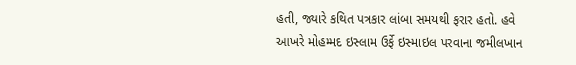હતી, જ્યારે કથિત પત્રકાર લાંબા સમયથી ફરાર હતો. હવે આખરે મોહમ્મદ ઇસ્લામ ઉર્ફે ઇસ્માઇલ પરવાના જમીલખાન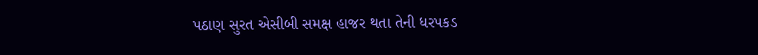પઠાણ સુરત એસીબી સમક્ષ હાજર થતા તેની ધરપકડ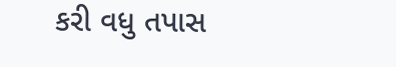કરી વધુ તપાસ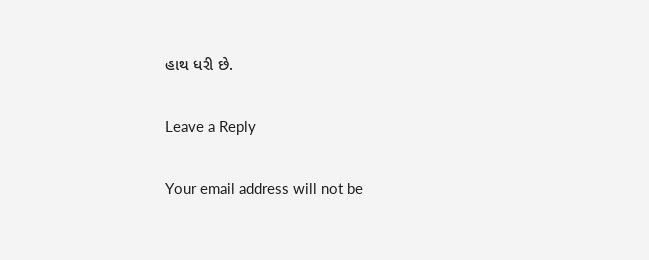હાથ ધરી છે.

Leave a Reply

Your email address will not be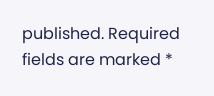published. Required fields are marked *